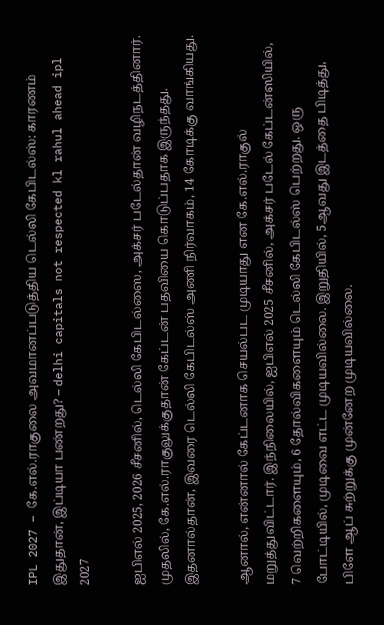IPL 2027 – கே.எல்.ராகுலை அவமானப்படுத்திய டெல்லி கேபிடல்ஸ்: காரணம் இதுதான், இப்டியா பண்றது? – delhi capitals not respected kl rahul ahead ipl 2027

ஐபிஎல் 2025, 2026 சீசனில், டெல்லி கேபிடல்ஸை, அக்சர் படேல்தான் வழிநடத்தினார். முதலில், கே.எல்.ராகுலுக்குதான் கேப்டன் பதவியை கொடுப்பதாக இருந்தது. இதனால்தான், இவரை டெல்லி கேபிடல்ஸ் அணி நிர்வாகம், 14 கோடிக்கு வாங்கியது.

ஆனால், என்னால் கேப்டனாக செயல்பட முடியாது என கே.எல்.ராகுல் மறுத்துவிட்டார். இந்நிலையில், ஐபிஎல் 2025 சீசனில், அக்சர் படேல் கேப்டன்ஸியில், 7 வெற்றிகளையும், 6 தோல்விகளையும் டெல்லி கேபிடல்ஸ் பெற்றது. ஒரு போட்டியில், முடிவை எட்ட முடியவில்லை. இறுதியில், 5ஆவது இடத்தை பிடித்து, பிளே ஆப் சுற்றுக்கு முன்னேற முடியவில்லை.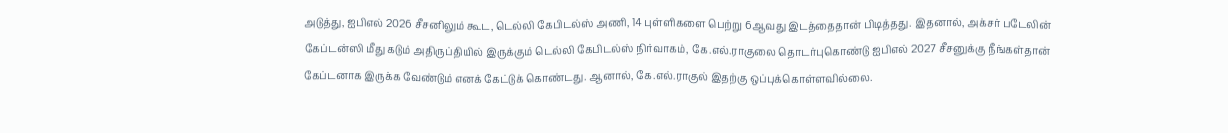அடுத்து, ஐபிஎல் 2026 சீசனிலும் கூட, டெல்லி கேபிடல்ஸ் அணி, 14 புள்ளிகளை பெற்று 6ஆவது இடத்தைதான் பிடித்தது. இதனால், அக்சர் படேலின் கேப்டன்ஸி மீது கடும் அதிருப்தியில் இருக்கும் டெல்லி கேபிடல்ஸ் நிர்வாகம், கே.எல்.ராகுலை தொடர்புகொண்டு ஐபிஎல் 2027 சீசனுக்கு நீங்கள்தான் கேப்டனாக இருக்க வேண்டும் எனக் கேட்டுக் கொண்டது. ஆனால், கே.எல்.ராகுல் இதற்கு ஒப்புக்கொள்ளவில்லை.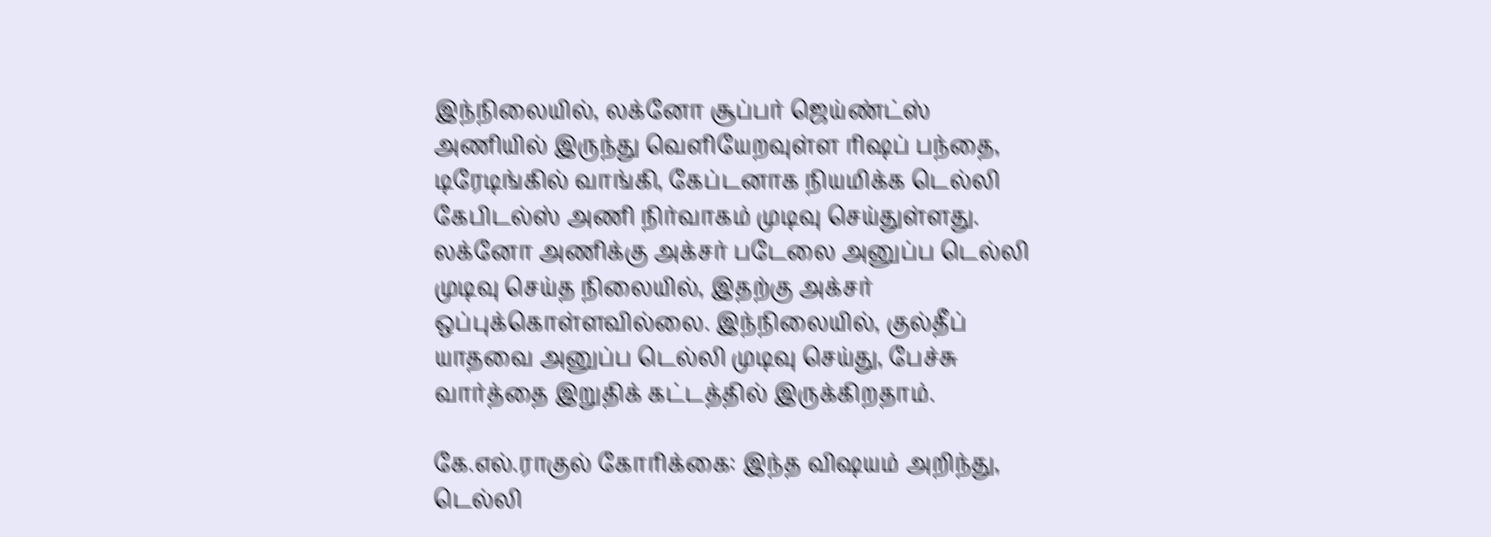இந்நிலையில், லக்னோ சூப்பர் ஜெய்ண்ட்ஸ் அணியில் இருந்து வெளியேறவுள்ள ரிஷப் பந்தை, டிரேடிங்கில் வாங்கி, கேப்டனாக நியமிக்க டெல்லி கேபிடல்ஸ் அணி நிர்வாகம் முடிவு செய்துள்ளது. லக்னோ அணிக்கு அக்சர் படேலை அனுப்ப டெல்லி முடிவு செய்த நிலையில், இதற்கு அக்சர் ஒப்புக்கொள்ளவில்லை. இந்நிலையில், குல்தீப் யாதவை அனுப்ப டெல்லி முடிவு செய்து, பேச்சு வார்த்தை இறுதிக் கட்டத்தில் இருக்கிறதாம்.

கே.எல்.ராகுல் கோரிக்கை: இந்த விஷயம் அறிந்து, டெல்லி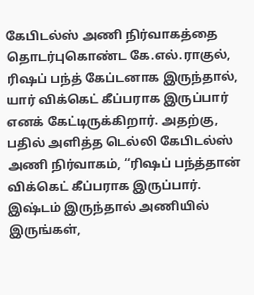கேபிடல்ஸ் அணி நிர்வாகத்தை தொடர்புகொண்ட கே.எல்.ராகுல், ரிஷப் பந்த் கேப்டனாக இருந்தால், யார் விக்கெட் கீப்பராக இருப்பார் எனக் கேட்டிருக்கிறார். அதற்கு, பதில் அளித்த டெல்லி கேபிடல்ஸ் அணி நிர்வாகம், ‘‘ரிஷப் பந்த்தான் விக்கெட் கீப்பராக இருப்பார். இஷ்டம் இருந்தால் அணியில் இருங்கள்,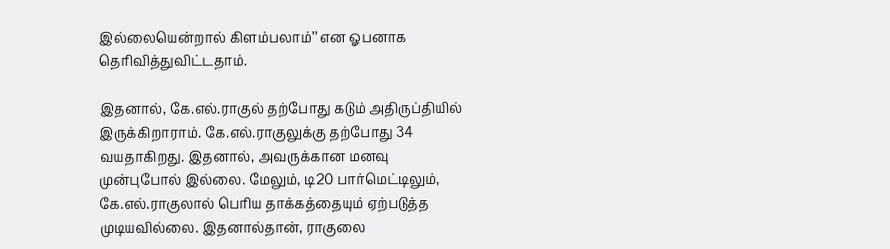இல்லையென்றால் கிளம்பலாம்’’ என ஓபனாக தெரிவித்துவிட்டதாம்.

இதனால், கே.எல்.ராகுல் தற்போது கடும் அதிருப்தியில் இருக்கிறாராம். கே.எல்.ராகுலுக்கு தற்போது 34 வயதாகிறது. இதனால், அவருக்கான மனவு முன்புபோல் இல்லை. மேலும், டி20 பார்மெட்டிலும், கே.எல்.ராகுலால் பெரிய தாக்கத்தையும் ஏற்படுத்த முடியவில்லை. இதனால்தான், ராகுலை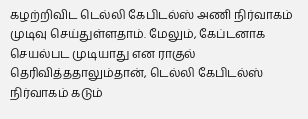கழற்றிவிட டெல்லி கேபிடல்ஸ் அணி நிர்வாகம் முடிவு செய்துள்ளதாம். மேலும், கேப்டனாக செயல்பட முடியாது என ராகுல் தெரிவித்ததாலும்தான், டெல்லி கேபிடல்ஸ் நிர்வாகம் கடும்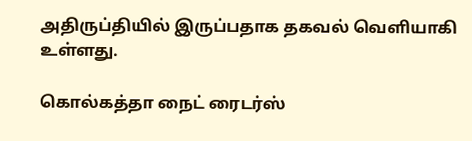அதிருப்தியில் இருப்பதாக தகவல் வெளியாகி உள்ளது.

கொல்கத்தா நைட் ரைடர்ஸ்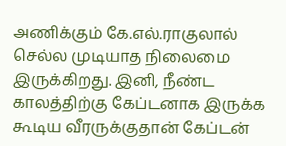அணிக்கும் கே.எல்.ராகுலால் செல்ல முடியாத நிலைமை இருக்கிறது. இனி, நீண்ட காலத்திற்கு கேப்டனாக இருக்க கூடிய வீரருக்குதான் கேப்டன்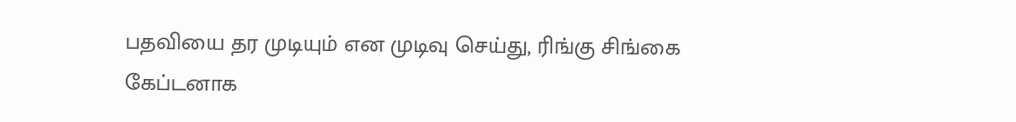பதவியை தர முடியும் என முடிவு செய்து, ரிங்கு சிங்கை கேப்டனாக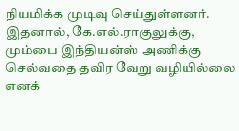நியமிக்க முடிவு செய்துள்ளனர். இதனால், கே.எல்.ராகுலுக்கு, மும்பை இந்தியன்ஸ் அணிக்கு செல்வதை தவிர வேறு வழியில்லை எனக்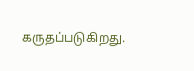கருதப்படுகிறது.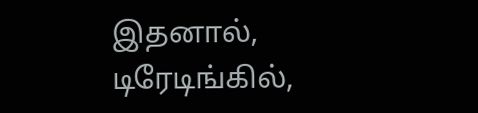இதனால், டிரேடிங்கில்,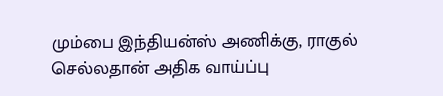மும்பை இந்தியன்ஸ் அணிக்கு, ராகுல் செல்லதான் அதிக வாய்ப்பு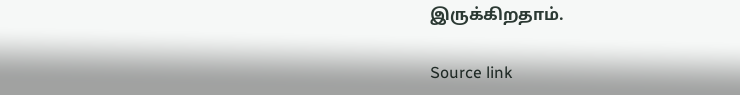இருக்கிறதாம்.

Source link